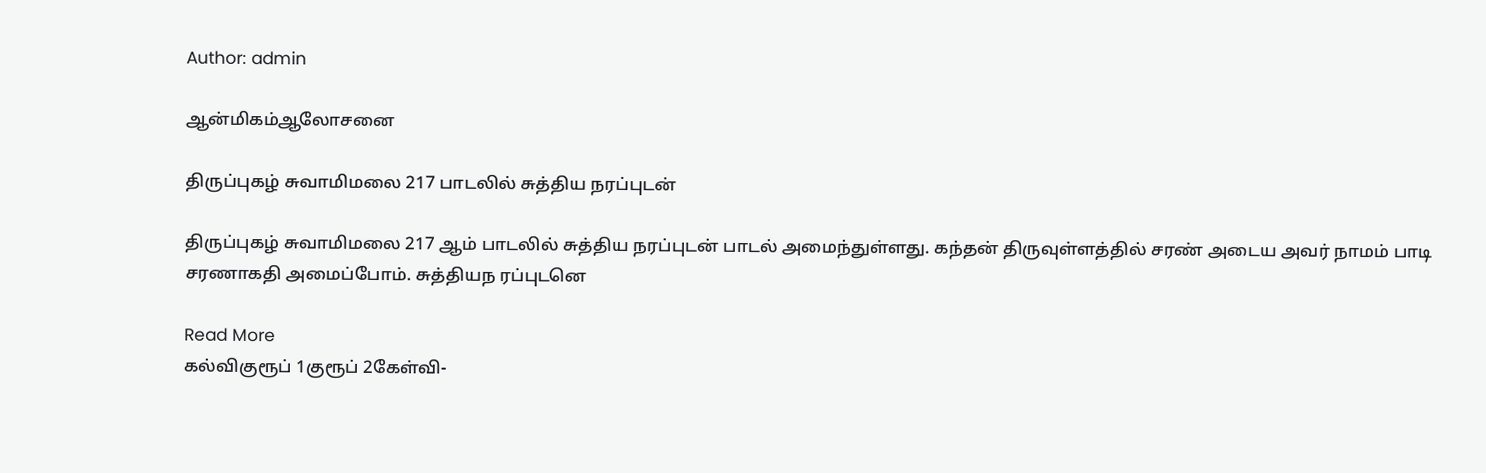Author: admin

ஆன்மிகம்ஆலோசனை

திருப்புகழ் சுவாமிமலை 217 பாடலில் சுத்திய நரப்புடன்

திருப்புகழ் சுவாமிமலை 217 ஆம் பாடலில் சுத்திய நரப்புடன் பாடல் அமைந்துள்ளது. கந்தன் திருவுள்ளத்தில் சரண் அடைய அவர் நாமம் பாடி சரணாகதி அமைப்போம். சுத்தியந ரப்புடனெ

Read More
கல்விகுரூப் 1குரூப் 2கேள்வி-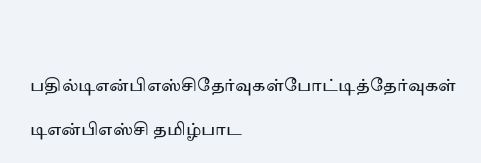பதில்டிஎன்பிஎஸ்சிதேர்வுகள்போட்டித்தேர்வுகள்

டிஎன்பிஎஸ்சி தமிழ்பாட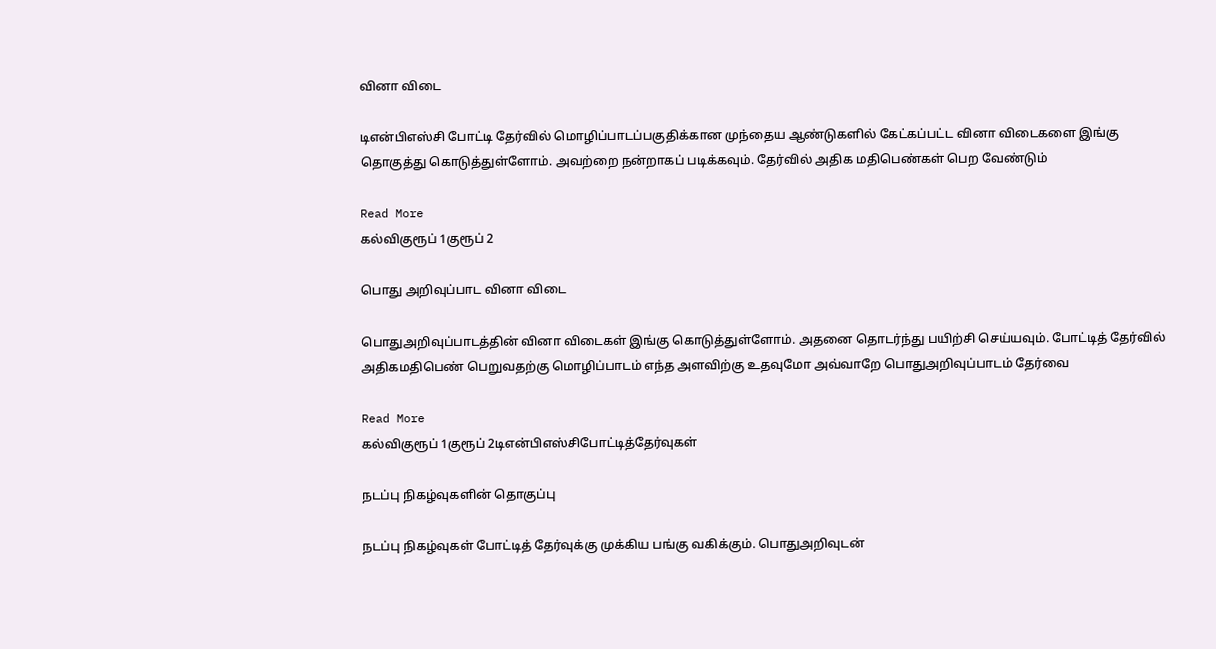வினா விடை

டிஎன்பிஎஸ்சி போட்டி தேர்வில் மொழிப்பாடப்பகுதிக்கான முந்தைய ஆண்டுகளில் கேட்கப்பட்ட வினா விடைகளை இங்கு தொகுத்து கொடுத்துள்ளோம். அவற்றை நன்றாகப் படிக்கவும். தேர்வில் அதிக மதிபெண்கள் பெற வேண்டும்

Read More
கல்விகுரூப் 1குரூப் 2

பொது அறிவுப்பாட வினா விடை

பொதுஅறிவுப்பாடத்தின் வினா விடைகள் இங்கு கொடுத்துள்ளோம். அதனை தொடர்ந்து பயிற்சி செய்யவும். போட்டித் தேர்வில் அதிகமதிபெண் பெறுவதற்கு மொழிப்பாடம் எந்த அளவிற்கு உதவுமோ அவ்வாறே பொதுஅறிவுப்பாடம் தேர்வை

Read More
கல்விகுரூப் 1குரூப் 2டிஎன்பிஎஸ்சிபோட்டித்தேர்வுகள்

நடப்பு நிகழ்வுகளின் தொகுப்பு

நடப்பு நிகழ்வுகள் போட்டித் தேர்வுக்கு முக்கிய பங்கு வகிக்கும். பொதுஅறிவுடன்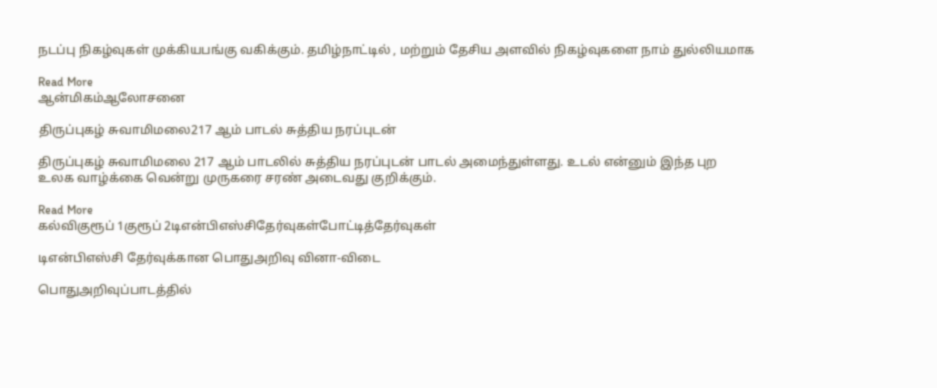நடப்பு நிகழ்வுகள் முக்கியபங்கு வகிக்கும். தமிழ்நாட்டில் , மற்றும் தேசிய அளவில் நிகழ்வுகளை நாம் துல்லியமாக

Read More
ஆன்மிகம்ஆலோசனை

திருப்புகழ் சுவாமிமலை217 ஆம் பாடல் சுத்திய நரப்புடன்

திருப்புகழ் சுவாமிமலை 217 ஆம் பாடலில் சுத்திய நரப்புடன் பாடல் அமைந்துள்ளது. உடல் என்னும் இந்த புற உலக வாழ்க்கை வென்று முருகரை சரண் அடைவது குறிக்கும்.

Read More
கல்விகுரூப் 1குரூப் 2டிஎன்பிஎஸ்சிதேர்வுகள்போட்டித்தேர்வுகள்

டிஎன்பிஎஸ்சி தேர்வுக்கான பொதுஅறிவு வினா-விடை

பொதுஅறிவுப்பாடத்தில்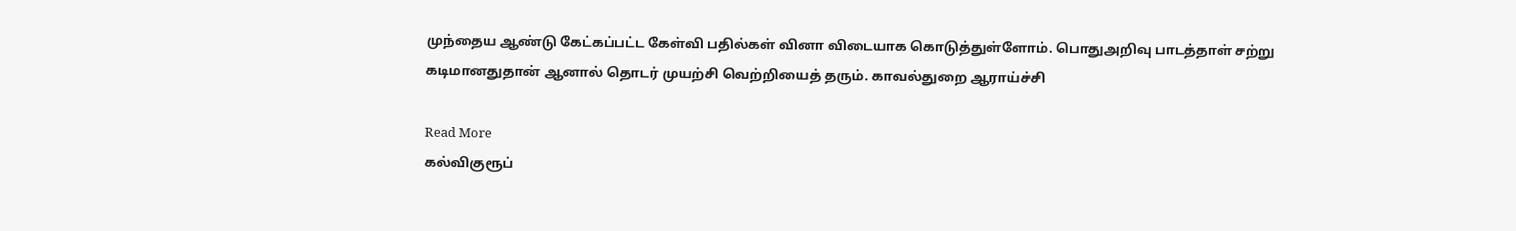முந்தைய ஆண்டு கேட்கப்பட்ட கேள்வி பதில்கள் வினா விடையாக கொடுத்துள்ளோம். பொதுஅறிவு பாடத்தாள் சற்று கடிமானதுதான் ஆனால் தொடர் முயற்சி வெற்றியைத் தரும். காவல்துறை ஆராய்ச்சி

Read More
கல்விகுரூப்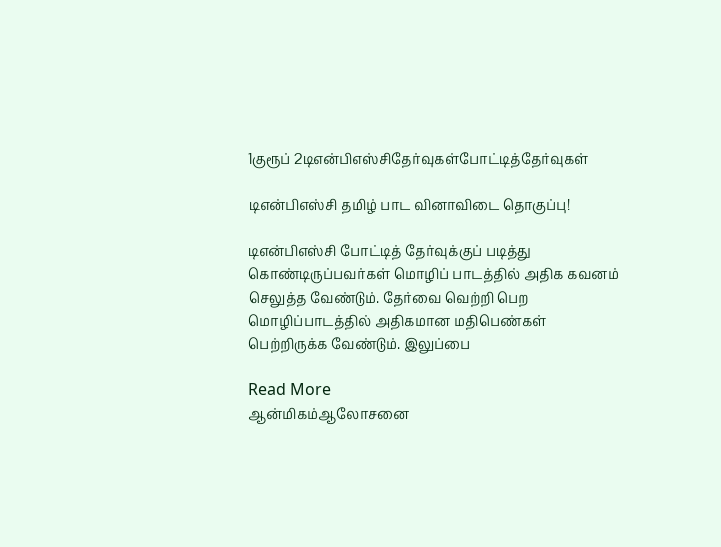1குரூப் 2டிஎன்பிஎஸ்சிதேர்வுகள்போட்டித்தேர்வுகள்

டிஎன்பிஎஸ்சி தமிழ் பாட வினாவிடை தொகுப்பு!

டிஎன்பிஎஸ்சி போட்டித் தேர்வுக்குப் படித்து கொண்டிருப்பவர்கள் மொழிப் பாடத்தில் அதிக கவனம் செலுத்த வேண்டும். தேர்வை வெற்றி பெற மொழிப்பாடத்தில் அதிகமான மதிபெண்கள் பெற்றிருக்க வேண்டும். இலுப்பை

Read More
ஆன்மிகம்ஆலோசனை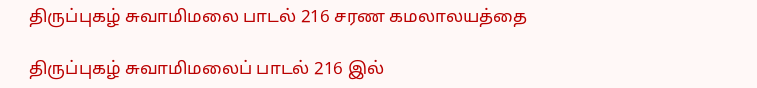திருப்புகழ் சுவாமிமலை பாடல் 216 சரண கமலாலயத்தை

திருப்புகழ் சுவாமிமலைப் பாடல் 216 இல்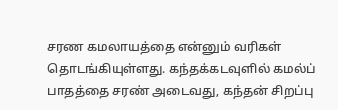சரண கமலாயத்தை என்னும் வரிகள் தொடங்கியுள்ளது. கந்தக்கடவுளில் கமல்ப் பாதத்தை சரண் அடைவது, கந்தன் சிறப்பு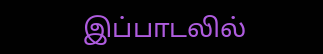இப்பாடலில்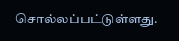சொல்லப்பட்டுள்ளது.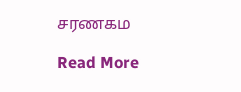சரணகம

Read More